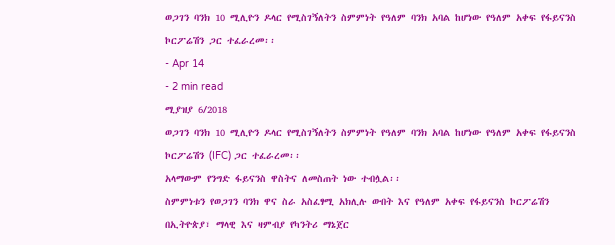ወጋገን ባንክ 10 ሚሊዮን ዶላር የሚስገኝለትን ስምምነት የዓለም ባንክ አባል ከሆነው የዓለም አቀፍ የፋይናንስ ኮርፖሬሽን ጋር ተፈራረመ፡፡
- Apr 14
- 2 min read
ሚያዝያ 6/2018
ወጋገን ባንክ 10 ሚሊዮን ዶላር የሚስገኝለትን ስምምነት የዓለም ባንክ አባል ከሆነው የዓለም አቀፍ የፋይናንስ ኮርፖሬሽን (IFC) ጋር ተፈራረመ፡፡
አላማውም የንግድ ፋይናንስ ዋስትና ለመስጠት ነው ተብሏል፡፡
ስምምነቱን የወጋገን ባንክ ዋና ስራ አስፈፃሚ አክሊሉ ውበት እና የዓለም አቀፍ የፋይናንስ ኮርፖሬሽን በኢትዮጵያ፣ ማላዊ እና ዛምብያ የካንትሪ ማኔጀር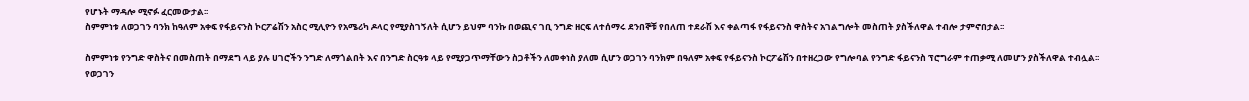የሆኑት ማዳሎ ሚኖፉ ፈርመውታል፡፡
ስምምነቱ ለወጋገን ባንክ ከዓለም አቀፍ የፋይናንስ ኮርፖሬሽን አስር ሚሊዮን የአሜሪካ ዶላር የሚያስገኝለት ሲሆን ይህም ባንኩ በወጪና ገቢ ንግድ ዘርፍ ለተሰማሩ ደንበኞቹ የበለጠ ተደራሽ እና ቀልጣፋ የፋይናንስ ዋስትና አገልግሎት መስጠት ያስችለዋል ተብሎ ታምኖበታል፡፡

ስምምነቱ የንግድ ዋስትና በመስጠት በማደግ ላይ ያሉ ሀገሮችን ንግድ ለማጎልበት እና በንግድ ስርዓቱ ላይ የሚያጋጥማቸውን ስጋቶችን ለመቀነስ ያለመ ሲሆን ወጋገን ባንክም በዓለም አቀፍ የፋይናንስ ኮርፖሬሽን በተዘረጋው የግሎባል የንግድ ፋይናንስ ፕሮግራም ተጠቃሚ ለመሆን ያስችለዋል ተብሏል፡፡
የወጋገን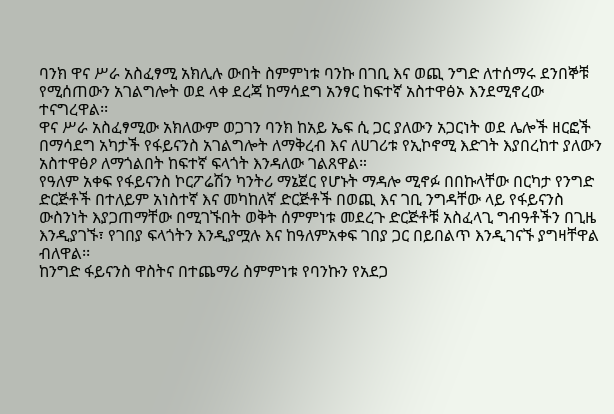ባንክ ዋና ሥራ አስፈፃሚ አክሊሉ ውበት ስምምነቱ ባንኩ በገቢ እና ወጪ ንግድ ለተሰማሩ ደንበኞቹ የሚሰጠውን አገልግሎት ወደ ላቀ ደረጃ ከማሳደግ አንፃር ከፍተኛ አስተዋፅኦ እንደሚኖረው ተናግረዋል፡፡
ዋና ሥራ አስፈፃሚው አክለውም ወጋገን ባንክ ከአይ ኤፍ ሲ ጋር ያለውን አጋርነት ወደ ሌሎች ዘርፎች በማሳደግ አካታች የፋይናንስ አገልግሎት ለማቅረብ እና ለሀገሪቱ የኢኮኖሚ እድገት እያበረከተ ያለውን አስተዋፅዖ ለማጎልበት ከፍተኛ ፍላጎት እንዳለው ገልጸዋል።
የዓለም አቀፍ የፋይናንስ ኮርፖሬሽን ካንትሪ ማኔጀር የሆኑት ማዳሎ ሚኖፉ በበኩላቸው በርካታ የንግድ ድርጅቶች በተለይም አነስተኛ እና መካከለኛ ድርጅቶች በወጪ እና ገቢ ንግዳቸው ላይ የፋይናንስ ውስንነት እያጋጠማቸው በሚገኙበት ወቅት ሰምምነቱ መደረጉ ድርጅቶቹ አስፈላጊ ግብዓቶችን በጊዜ እንዲያገኙ፣ የገበያ ፍላጎትን እንዲያሟሉ እና ከዓለምአቀፍ ገበያ ጋር በይበልጥ እንዲገናኙ ያግዛቸዋል ብለዋል፡፡
ከንግድ ፋይናንስ ዋስትና በተጨማሪ ስምምነቱ የባንኩን የአደጋ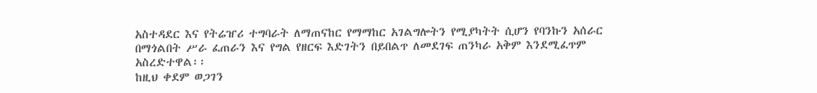አስተዳደር እና የትሬዠሪ ተግባራት ለማጠናከር የማማከር አገልግሎትን የሚያካትት ሲሆን የባንኩን አሰራር በማጎልበት ሥራ ፈጠራን እና የግል የዘርፍ እድገትን በይበልጥ ለመደገፍ ጠንካራ አቅም እንደሚፈጥም አስረድተዋል፡፡
ከዚህ ቀደም ወጋገን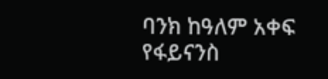ባንክ ከዓለም አቀፍ የፋይናንስ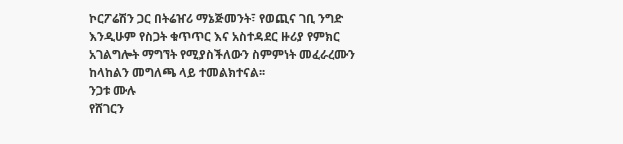ኮርፖሬሽን ጋር በትሬዠሪ ማኔጅመንት፣ የወጪና ገቢ ንግድ እንዲሁም የስጋት ቁጥጥር እና አስተዳደር ዙሪያ የምክር አገልግሎት ማግኘት የሚያስችለውን ስምምነት መፈራረሙን ከላከልን መግለጫ ላይ ተመልክተናል፡፡
ንጋቱ ሙሉ
የሸገርን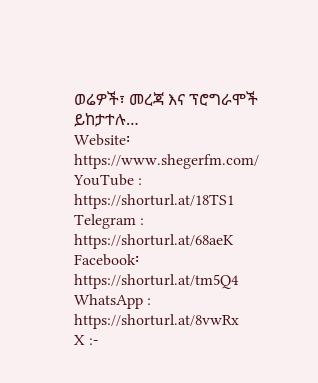ወሬዎች፣ መረጃ እና ፕሮግራሞች ይከታተሉ…
Website፡ https://www.shegerfm.com/
YouTube : https://shorturl.at/18TS1
Telegram : https://shorturl.at/68aeK
Facebook፡ https://shorturl.at/tm5Q4
WhatsApp : https://shorturl.at/8vwRx
X :-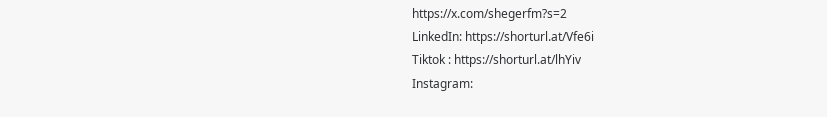https://x.com/shegerfm?s=2
LinkedIn: https://shorturl.at/Vfe6i
Tiktok : https://shorturl.at/lhYiv
Instagram: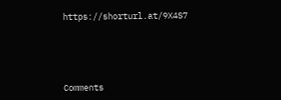https://shorturl.at/9X4S7





Comments